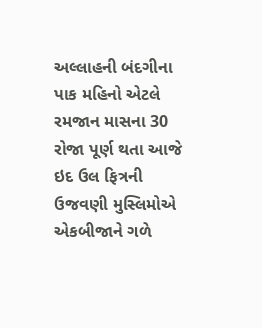અલ્લાહની બંદગીના પાક મહિનો એટલે રમજાન માસના 30 રોજા પૂર્ણ થતા આજે ઇદ ઉલ ફિત્રની ઉજવણી મુસ્લિમોએ એકબીજાને ગળે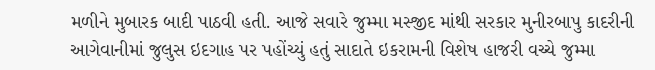મળીને મુબારક બાદી પાઠવી હતી. આજે સવારે જુમ્મા મસ્જીદ માંથી સરકાર મુનીરબાપુ કાદરીની આગેવાનીમાં જુલુસ ઇદગાહ પર પહોંચ્યું હતું સાદાતે ઇકરામની વિશેષ હાજરી વચ્ચે જુમ્મા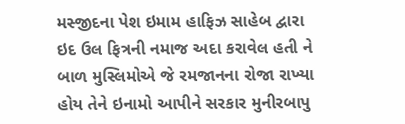મસ્જીદના પેશ ઇમામ હાફિઝ સાહેબ દ્વારા ઇદ ઉલ ફિત્રની નમાજ અદા કરાવેલ હતી ને બાળ મુસ્લિમોએ જે રમજાનના રોજા રાખ્યા હોય તેને ઇનામો આપીને સરકાર મુનીરબાપુ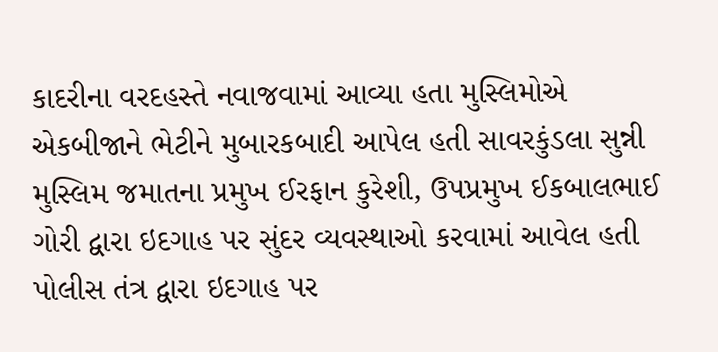કાદરીના વરદહસ્તે નવાજવામાં આવ્યા હતા મુસ્લિમોએ એકબીજાને ભેટીને મુબારકબાદી આપેલ હતી સાવરકુંડલા સુન્ની મુસ્લિમ જમાતના પ્રમુખ ઈરફાન કુરેશી, ઉપપ્રમુખ ઈકબાલભાઈ ગોરી દ્વારા ઇદગાહ પર સુંદર વ્યવસ્થાઓ કરવામાં આવેલ હતી પોલીસ તંત્ર દ્વારા ઇદગાહ પર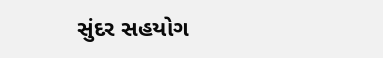સુંદર સહયોગ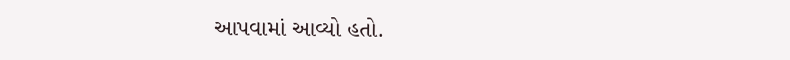આપવામાં આવ્યો હતો.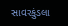સાવરકુંડલા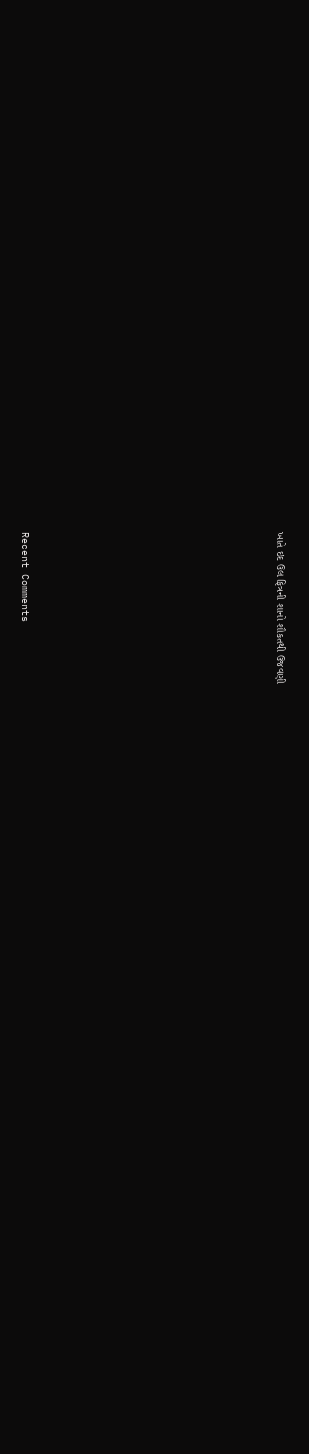ખાતે ઇદ ઉલ ફિત્રની શાનો શૌકતથી ઉજવણી
















Recent Comments